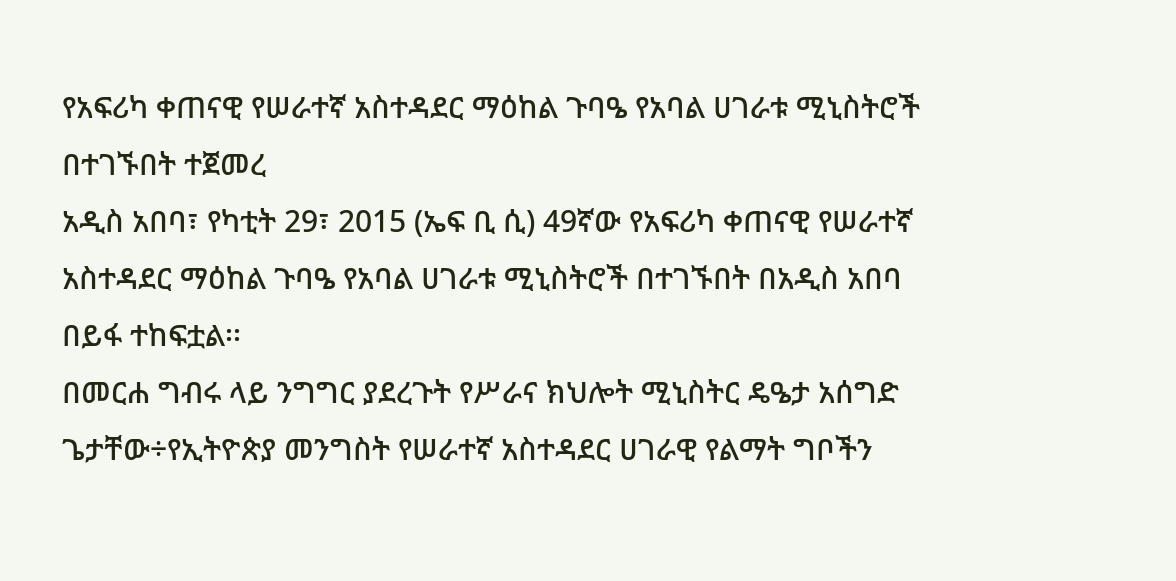የአፍሪካ ቀጠናዊ የሠራተኛ አስተዳደር ማዕከል ጉባዔ የአባል ሀገራቱ ሚኒስትሮች በተገኙበት ተጀመረ
አዲስ አበባ፣ የካቲት 29፣ 2015 (ኤፍ ቢ ሲ) 49ኛው የአፍሪካ ቀጠናዊ የሠራተኛ አስተዳደር ማዕከል ጉባዔ የአባል ሀገራቱ ሚኒስትሮች በተገኙበት በአዲስ አበባ በይፋ ተከፍቷል፡፡
በመርሐ ግብሩ ላይ ንግግር ያደረጉት የሥራና ክህሎት ሚኒስትር ዴዔታ አሰግድ ጌታቸው÷የኢትዮጵያ መንግስት የሠራተኛ አስተዳደር ሀገራዊ የልማት ግቦችን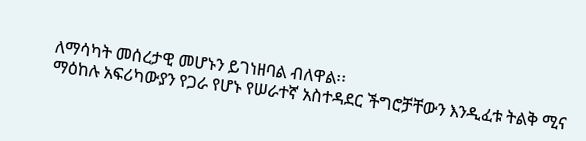ለማሳካት መሰረታዊ መሆኑን ይገነዘባል ብለዋል፡፡
ማዕከሉ አፍሪካውያን የጋራ የሆኑ የሠራተኛ አስተዳደር ችግሮቻቸውን እንዲፈቱ ትልቅ ሚና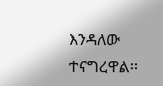እንዳለው ተናግረዋል፡፡